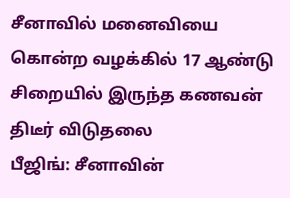சீனாவில் மனைவியை கொன்ற வழக்கில் 17 ஆண்டு சிறையில் இருந்த கணவன் திடீர் விடுதலை
பீஜிங்: சீனாவின்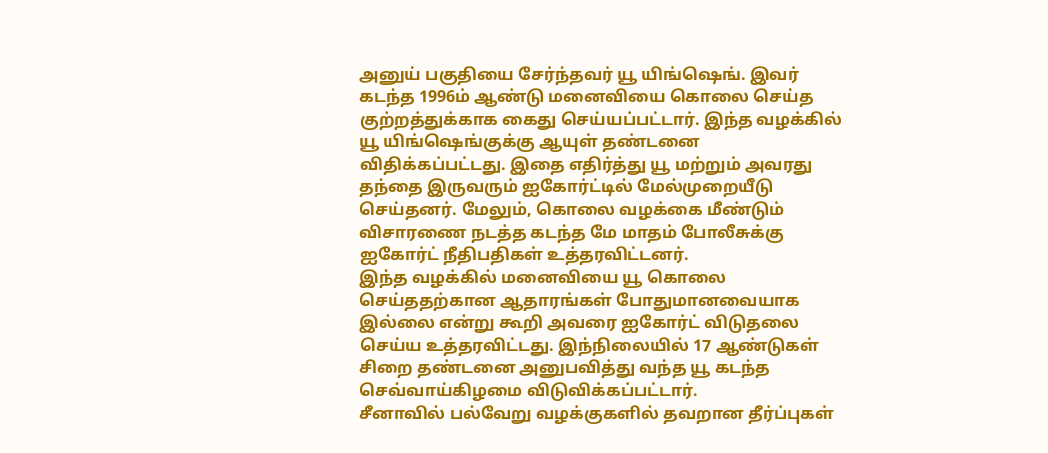அனுய் பகுதியை சேர்ந்தவர் யூ யிங்ஷெங். இவர் கடந்த 1996ம் ஆண்டு மனைவியை கொலை செய்த குற்றத்துக்காக கைது செய்யப்பட்டார். இந்த வழக்கில் யூ யிங்ஷெங்குக்கு ஆயுள் தண்டனை விதிக்கப்பட்டது. இதை எதிர்த்து யூ மற்றும் அவரது தந்தை இருவரும் ஐகோர்ட்டில் மேல்முறையீடு செய்தனர். மேலும், கொலை வழக்கை மீண்டும் விசாரணை நடத்த கடந்த மே மாதம் போலீசுக்கு ஐகோர்ட் நீதிபதிகள் உத்தரவிட்டனர்.
இந்த வழக்கில் மனைவியை யூ கொலை செய்ததற்கான ஆதாரங்கள் போதுமானவையாக இல்லை என்று கூறி அவரை ஐகோர்ட் விடுதலை செய்ய உத்தரவிட்டது. இந்நிலையில் 17 ஆண்டுகள் சிறை தண்டனை அனுபவித்து வந்த யூ கடந்த செவ்வாய்கிழமை விடுவிக்கப்பட்டார்.
சீனாவில் பல்வேறு வழக்குகளில் தவறான தீர்ப்புகள்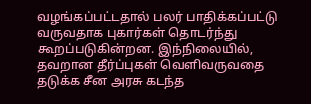வழங்கப்பட்டதால் பலர் பாதிக்கப்பட்டு வருவதாக புகார்கள் தொடர்ந்து கூறப்படுகின்றன. இந்நிலையில், தவறான தீர்ப்புகள் வெளிவருவதை தடுக்க சீன அரசு கடந்த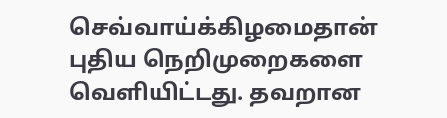செவ்வாய்க்கிழமைதான் புதிய நெறிமுறைகளை வெளியிட்டது. தவறான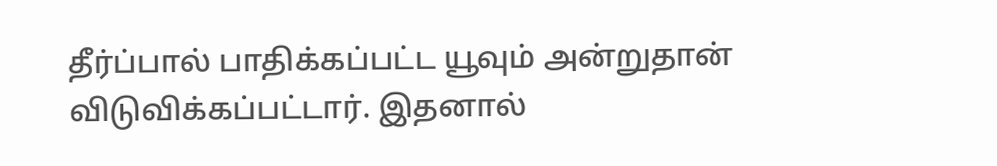தீர்ப்பால் பாதிக்கப்பட்ட யூவும் அன்றுதான் விடுவிக்கப்பட்டார். இதனால்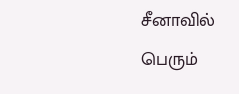சீனாவில் பெரும்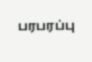பரபரப்பு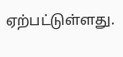ஏற்பட்டுள்ளது.